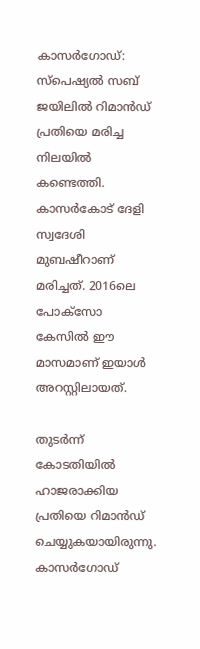കാസര്‍ഗോഡ്: സ്പെഷ്യൽ സബ് ജയിലിൽ റിമാന്‍ഡ് പ്രതിയെ മരിച്ച നിലയിൽ കണ്ടെത്തി. കാസര്‍കോട് ദേളി സ്വദേശി മുബഷീറാണ് മരിച്ചത്. 2016ലെ പോക്സോ കേസിൽ ഈ മാസമാണ് ഇയാള്‍ അറസ്റ്റിലായത്.

തുടര്‍ന്ന് കോടതിയിൽ ഹാജരാക്കിയ പ്രതിയെ റിമാന്‍ഡ് ചെയ്യുകയായിരുന്നു. കാസര്‍ഗോഡ്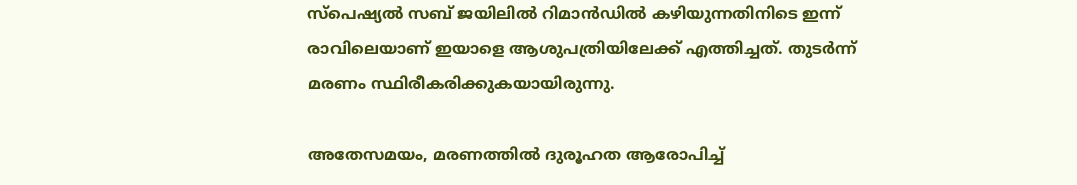സ്പെഷ്യൽ സബ് ജയിലിൽ റിമാന്‍ഡിൽ കഴിയുന്നതിനിടെ ഇന്ന് രാവിലെയാണ് ഇയാളെ ആശുപത്രിയിലേക്ക് എത്തിച്ചത്. തുടര്‍ന്ന് മരണം സ്ഥിരീകരിക്കുകയായിരുന്നു.

അതേസമയം, മരണത്തിൽ ദുരൂഹത ആരോപിച്ച്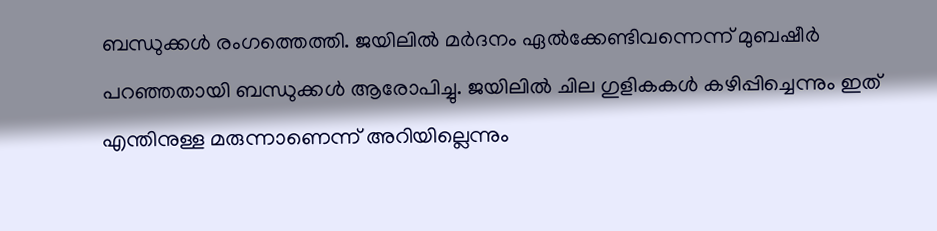ബന്ധുക്കള്‍ രംഗത്തെത്തി. ജയിലിൽ മര്‍ദനം ഏൽക്കേണ്ടിവന്നെന്ന് മുബഷീര്‍ പറഞ്ഞതായി ബന്ധുക്കള്‍ ആരോപിച്ചു. ജയിലിൽ ചില ഗുളികകൾ കഴിപ്പിച്ചെന്നും ഇത് എന്തിനുള്ള മരുന്നാണെന്ന് അറിയില്ലെന്നും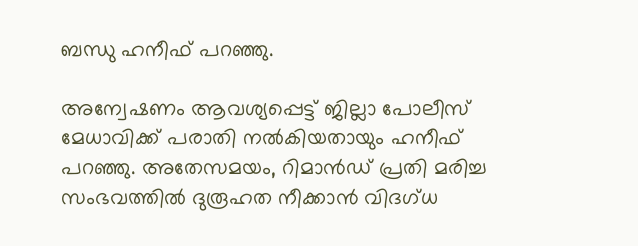ബന്ധു ഹനീഫ് പറഞ്ഞു.

അന്വേഷണം ആവശ്യപ്പെട്ട് ജില്ലാ പോലീസ് മേധാവിക്ക് പരാതി നൽകിയതായും ഹനീഫ് പറഞ്ഞു. അതേസമയം, റിമാന്‍ഡ് പ്രതി മരിച്ച സംഭവത്തിൽ ദുരൂഹത നീക്കാൻ വിദഗ്ധ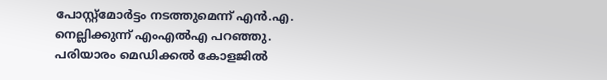പോസ്റ്റ്‍മോര്‍ട്ടം നടത്തുമെന്ന് എൻ.എ. നെല്ലിക്കുന്ന് എംഎൽഎ പറഞ്ഞു. പരിയാരം മെഡിക്കൽ കോളജിൽ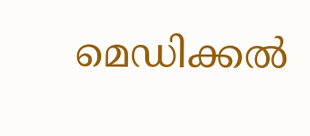മെഡിക്കൽ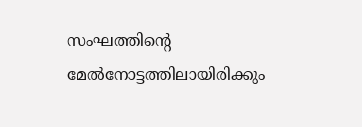സംഘത്തിന്‍റെ മേൽനോട്ടത്തിലായിരിക്കും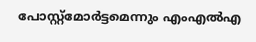പോസ്റ്റ്മോർട്ടമെന്നും എംഎൽഎ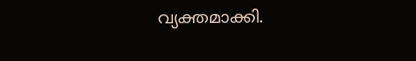വ്യക്തമാക്കി.